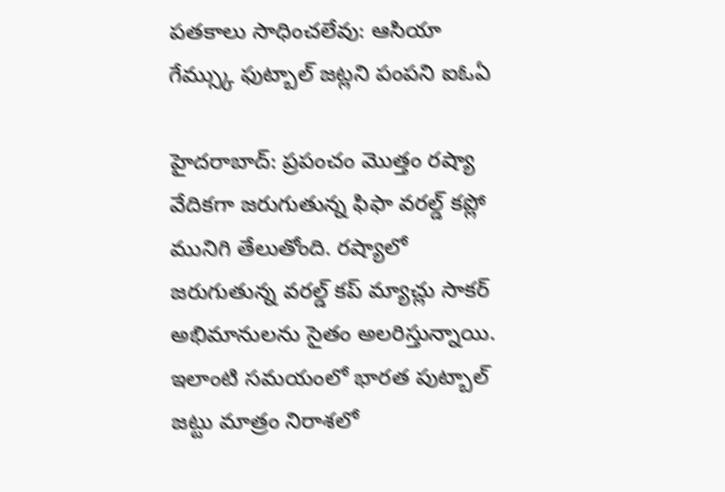పతకాలు సాధించలేవు: ఆసియా గేమ్స్కు ఫుట్బాల్ జట్లని పంపని ఐఓఏ

హైదరాబాద్: ప్రపంచం మొత్తం రష్యా వేదికగా జరుగుతున్న ఫిఫా వరల్డ్ కప్లో మునిగి తేలుతోంది. రష్యాలో జరుగుతున్న వరల్డ్ కప్ మ్యాచ్లు సాకర్ అభిమానులను సైతం అలరిస్తున్నాయి. ఇలాంటి సమయంలో భారత పుట్బాల్ జట్టు మాత్రం నిరాశలో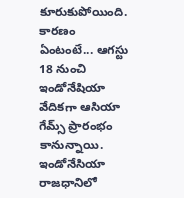కూరుకుపోయింది.
కారణం ఏంటంటే... ఆగస్టు 18 నుంచి ఇండోనేషియా వేదికగా ఆసియా గేమ్స్ ప్రారంభం కానున్నాయి. ఇండోనేసియా రాజధానిలో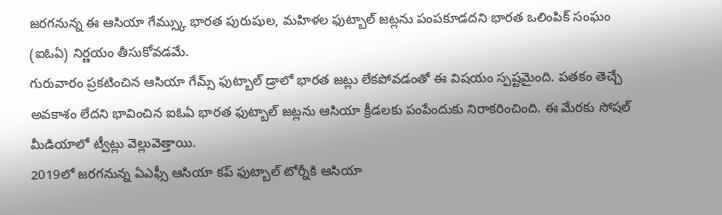జరగనున్న ఈ ఆసియా గేమ్స్కు భారత పురుషుల, మహిళల ఫుట్బాల్ జట్లను పంపకూడదని భారత ఒలింపిక్ సంఘం (ఐఓఏ) నిర్ణయం తీసుకోవడమే.
గురువారం ప్రకటించిన ఆసియా గేమ్స్ ఫుట్బాల్ డ్రాలో భారత జట్లు లేకపోవడంతో ఈ విషయం స్పష్టమైంది. పతకం తెచ్చే అవకాశం లేదని భావించిన ఐఓఏ భారత ఫుట్బాల్ జట్లను ఆసియా క్రీడలకు పంపేందుకు నిరాకరించింది. ఈ మేరకు సోషల్ మీడియాలో ట్వీట్లు వెల్లువెత్తాయి.
2019లో జరగనున్న ఏఎఫ్సీ ఆసియా కప్ ఫుట్బాల్ టోర్నీకి ఆసియా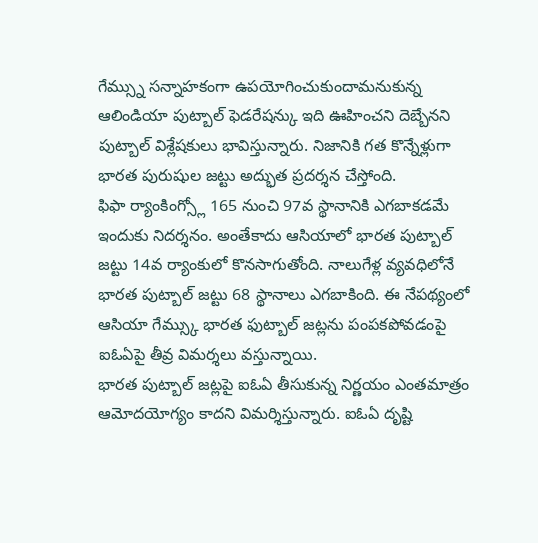గేమ్స్ను సన్నాహకంగా ఉపయోగించుకుందామనుకున్న ఆలిండియా పుట్బాల్ ఫెడరేషన్కు ఇది ఊహించని దెబ్బేనని పుట్బాల్ విశ్లేషకులు భావిస్తున్నారు. నిజానికి గత కొన్నేళ్లుగా భారత పురుషుల జట్టు అద్భుత ప్రదర్శన చేస్తోంది.
ఫిఫా ర్యాంకింగ్స్లో 165 నుంచి 97వ స్థానానికి ఎగబాకడమే ఇందుకు నిదర్శనం. అంతేకాదు ఆసియాలో భారత పుట్బాల్ జట్టు 14వ ర్యాంకులో కొనసాగుతోంది. నాలుగేళ్ల వ్యవధిలోనే భారత పుట్బాల్ జట్టు 68 స్థానాలు ఎగబాకింది. ఈ నేపథ్యంలో ఆసియా గేమ్స్కు భారత ఫుట్బాల్ జట్లను పంపకపోవడంపై ఐఓఏపై తీవ్ర విమర్శలు వస్తున్నాయి.
భారత పుట్బాల్ జట్లపై ఐఓఏ తీసుకున్న నిర్ణయం ఎంతమాత్రం ఆమోదయోగ్యం కాదని విమర్శిస్తున్నారు. ఐఓఏ దృష్టి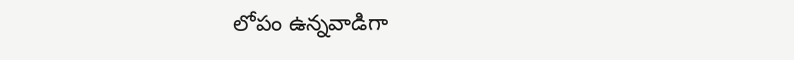లోపం ఉన్నవాడిగా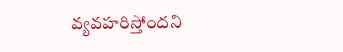వ్యవహరిస్తోందని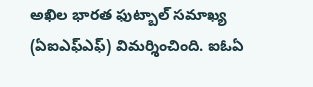అఖిల భారత ఫుట్బాల్ సమాఖ్య (ఏఐఎఫ్ఎఫ్) విమర్శించింది. ఐఓఏ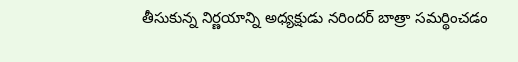తీసుకున్న నిర్ణయాన్ని అధ్యక్షుడు నరిందర్ బాత్రా సమర్థించడం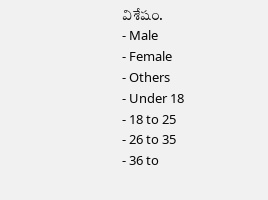విశేషం.
- Male
- Female
- Others
- Under 18
- 18 to 25
- 26 to 35
- 36 to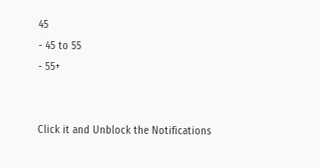45
- 45 to 55
- 55+


Click it and Unblock the Notifications